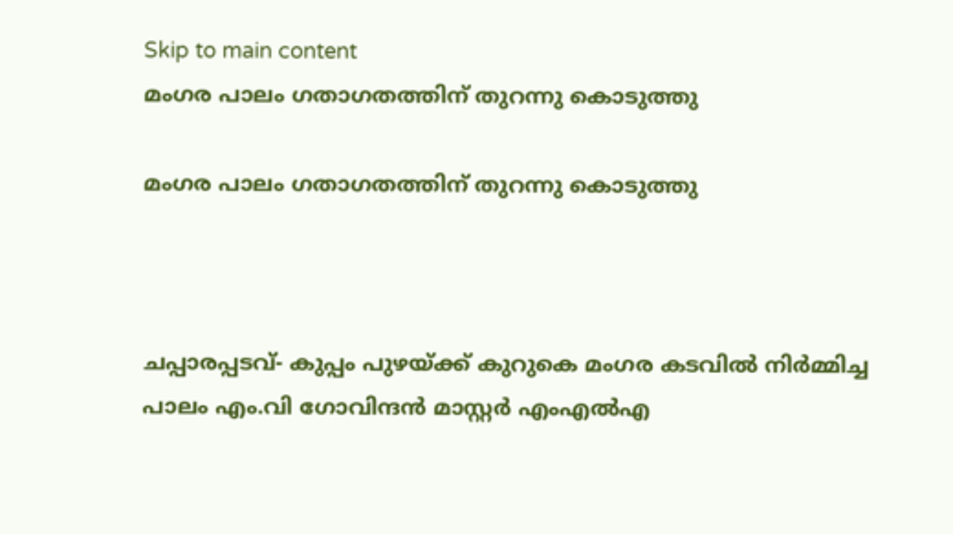Skip to main content
മംഗര പാലം ഗതാഗതത്തിന് തുറന്നു കൊടുത്തു

മംഗര പാലം ഗതാഗതത്തിന് തുറന്നു കൊടുത്തു



ചപ്പാരപ്പടവ്- കുപ്പം പുഴയ്ക്ക് കുറുകെ മംഗര കടവില്‍ നിര്‍മ്മിച്ച പാലം എം.വി ഗോവിന്ദൻ മാസ്റ്റർ എംഎൽഎ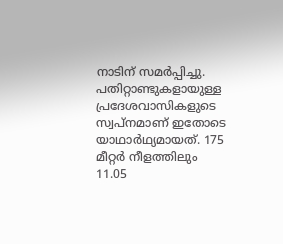നാടിന് സമർപ്പിച്ചു. പതിറ്റാണ്ടുകളായുള്ള  പ്രദേശവാസികളുടെ സ്വപ്നമാണ് ഇതോടെ യാഥാർഥ്യമായത്. 175 മീറ്റർ നീളത്തിലും 11.05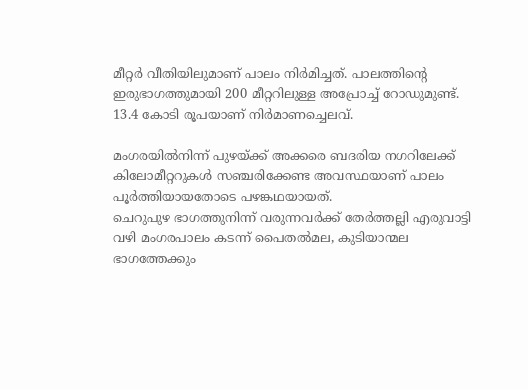മീറ്റർ വീതിയിലുമാണ് പാലം നിർമിച്ചത്. പാലത്തിന്റെ ഇരുഭാഗത്തുമായി 200 മീറ്ററിലുള്ള അപ്രോച്ച് റോഡുമുണ്ട്. 13.4 കോടി രൂപയാണ് നിർമാണച്ചെലവ്.

മംഗരയിൽനിന്ന്‌ പുഴയ്‌ക്ക്‌ അക്കരെ ബദരിയ നഗറിലേക്ക് കിലോമീറ്ററുകൾ സഞ്ചരിക്കേണ്ട അവസ്ഥയാണ് പാലം പൂർത്തിയായതോടെ പഴങ്കഥയായത്.
ചെറുപുഴ ഭാഗത്തുനിന്ന്‌ വരുന്നവർക്ക്‌ തേർത്തല്ലി എരുവാട്ടി വഴി മംഗരപാലം കടന്ന്‌ പൈതൽമല, കുടിയാന്മല ഭാഗത്തേക്കും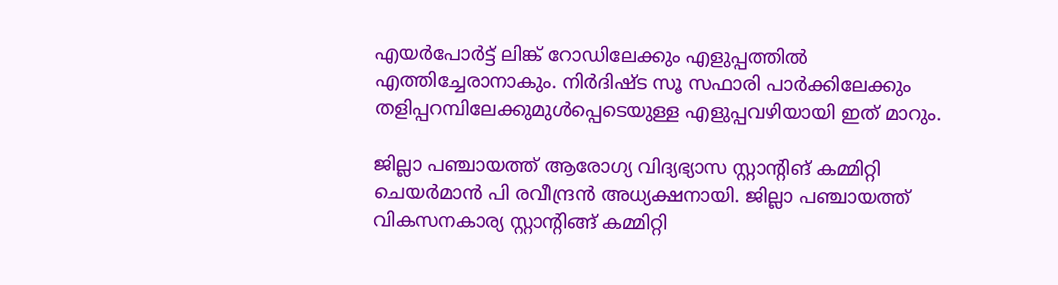എയർപോർട്ട്‌ ലിങ്ക്‌ റോഡിലേക്കും എളുപ്പത്തിൽ എത്തിച്ചേരാനാകും. നിർദിഷ്ട സൂ സഫാരി പാർക്കിലേക്കും തളിപ്പറമ്പിലേക്കുമുൾപ്പെടെയുള്ള എളുപ്പവഴിയായി ഇത്‌ മാറും.

ജില്ലാ പഞ്ചായത്ത് ആരോഗ്യ വിദ്യഭ്യാസ സ്റ്റാന്റിങ് കമ്മിറ്റി ചെയര്‍മാന്‍ പി രവീന്ദ്രന്‍ അധ്യക്ഷനായി. ജില്ലാ പഞ്ചായത്ത് വികസനകാര്യ സ്റ്റാന്റിങ്ങ് കമ്മിറ്റി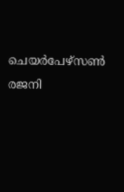ചെയര്‍പേഴ്സണ്‍ രജനി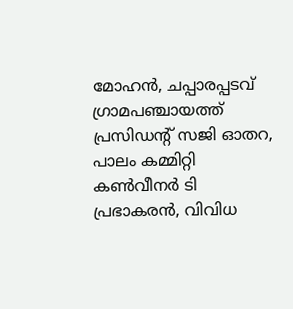മോഹന്‍, ചപ്പാരപ്പടവ് ഗ്രാമപഞ്ചായത്ത് പ്രസിഡന്റ് സജി ഓതറ, പാലം കമ്മിറ്റി കണ്‍വീനര്‍ ടി പ്രഭാകരന്‍, വിവിധ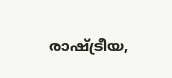രാഷ്ട്രീയ,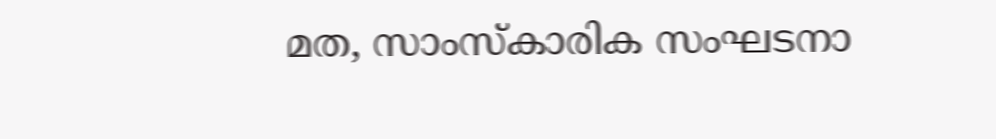മത, സാംസ്കാരിക സംഘടനാ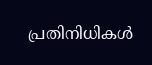പ്രതിനിധികൾ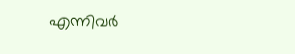എന്നിവർ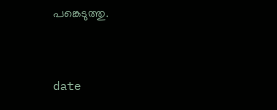പങ്കെടുത്തു.


date